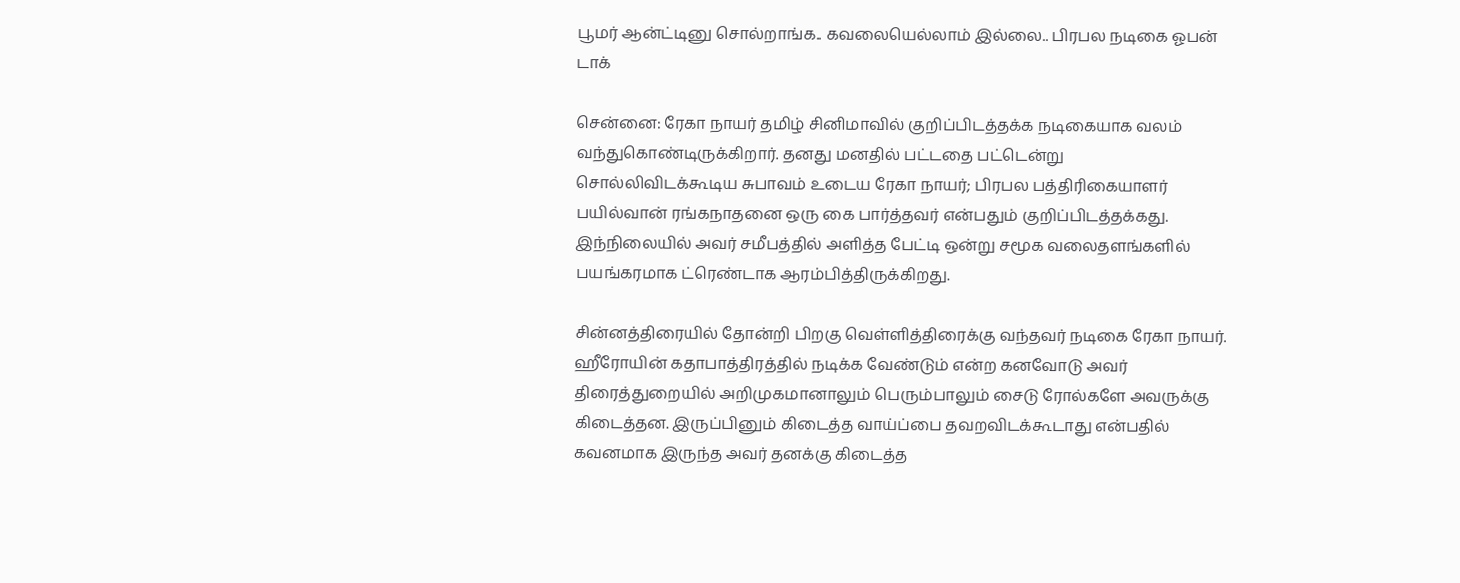பூமர் ஆன்ட்டினு சொல்றாங்க.. கவலையெல்லாம் இல்லை.. பிரபல நடிகை ஓபன் டாக்

சென்னை: ரேகா நாயர் தமிழ் சினிமாவில் குறிப்பிடத்தக்க நடிகையாக வலம் வந்துகொண்டிருக்கிறார். தனது மனதில் பட்டதை பட்டென்று சொல்லிவிடக்கூடிய சுபாவம் உடைய ரேகா நாயர்; பிரபல பத்திரிகையாளர் பயில்வான் ரங்கநாதனை ஒரு கை பார்த்தவர் என்பதும் குறிப்பிடத்தக்கது. இந்நிலையில் அவர் சமீபத்தில் அளித்த பேட்டி ஒன்று சமூக வலைதளங்களில் பயங்கரமாக ட்ரெண்டாக ஆரம்பித்திருக்கிறது.

சின்னத்திரையில் தோன்றி பிறகு வெள்ளித்திரைக்கு வந்தவர் நடிகை ரேகா நாயர். ஹீரோயின் கதாபாத்திரத்தில் நடிக்க வேண்டும் என்ற கனவோடு அவர் திரைத்துறையில் அறிமுகமானாலும் பெரும்பாலும் சைடு ரோல்களே அவருக்கு கிடைத்தன. இருப்பினும் கிடைத்த வாய்ப்பை தவறவிடக்கூடாது என்பதில் கவனமாக இருந்த அவர் தனக்கு கிடைத்த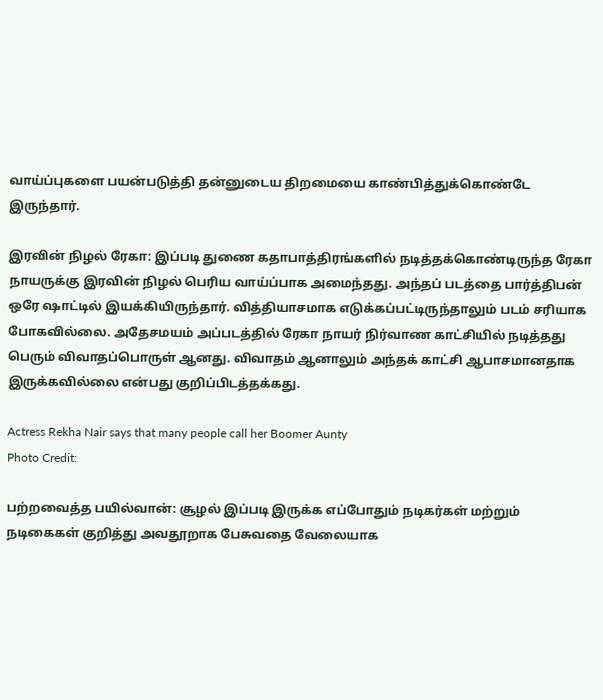வாய்ப்புகளை பயன்படுத்தி தன்னுடைய திறமையை காண்பித்துக்கொண்டே இருந்தார்.

இரவின் நிழல் ரேகா: இப்படி துணை கதாபாத்திரங்களில் நடித்தக்கொண்டிருந்த ரேகா நாயருக்கு இரவின் நிழல் பெரிய வாய்ப்பாக அமைந்தது. அந்தப் படத்தை பார்த்திபன் ஒரே ஷாட்டில் இயக்கியிருந்தார். வித்தியாசமாக எடுக்கப்பட்டிருந்தாலும் படம் சரியாக போகவில்லை. அதேசமயம் அப்படத்தில் ரேகா நாயர் நிர்வாண காட்சியில் நடித்தது பெரும் விவாதப்பொருள் ஆனது. விவாதம் ஆனாலும் அந்தக் காட்சி ஆபாசமானதாக இருக்கவில்லை என்பது குறிப்பிடத்தக்கது.

Actress Rekha Nair says that many people call her Boomer Aunty
Photo Credit:

பற்றவைத்த பயில்வான்: சூழல் இப்படி இருக்க எப்போதும் நடிகர்கள் மற்றும் நடிகைகள் குறித்து அவதூறாக பேசுவதை வேலையாக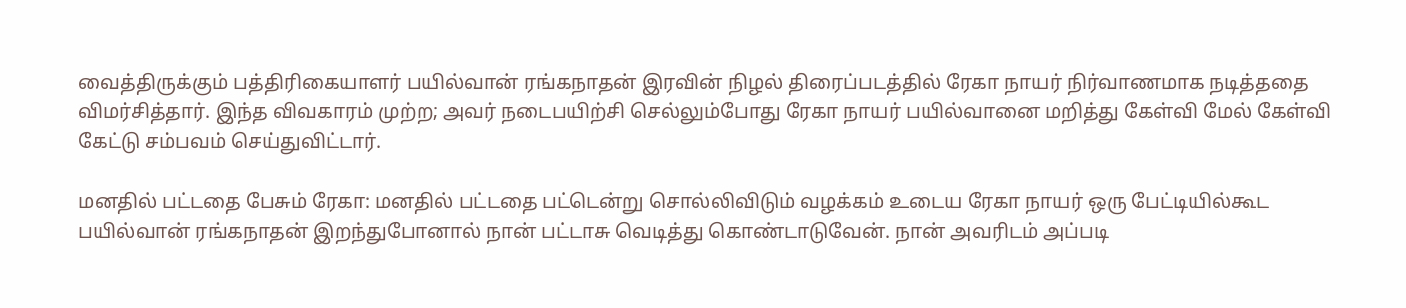வைத்திருக்கும் பத்திரிகையாளர் பயில்வான் ரங்கநாதன் இரவின் நிழல் திரைப்படத்தில் ரேகா நாயர் நிர்வாணமாக நடித்ததை விமர்சித்தார். இந்த விவகாரம் முற்ற; அவர் நடைபயிற்சி செல்லும்போது ரேகா நாயர் பயில்வானை மறித்து கேள்வி மேல் கேள்வி கேட்டு சம்பவம் செய்துவிட்டார்.

மனதில் பட்டதை பேசும் ரேகா: மனதில் பட்டதை பட்டென்று சொல்லிவிடும் வழக்கம் உடைய ரேகா நாயர் ஒரு பேட்டியில்கூட பயில்வான் ரங்கநாதன் இறந்துபோனால் நான் பட்டாசு வெடித்து கொண்டாடுவேன். நான் அவரிடம் அப்படி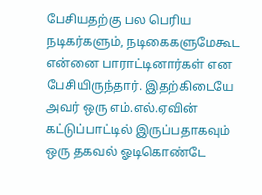பேசியதற்கு பல பெரிய நடிகர்களும், நடிகைகளுமேகூட என்னை பாராட்டினார்கள் என பேசியிருந்தார். இதற்கிடையே அவர் ஒரு எம்.எல்.ஏவின் கட்டுப்பாட்டில் இருப்பதாகவும் ஒரு தகவல் ஓடிகொண்டே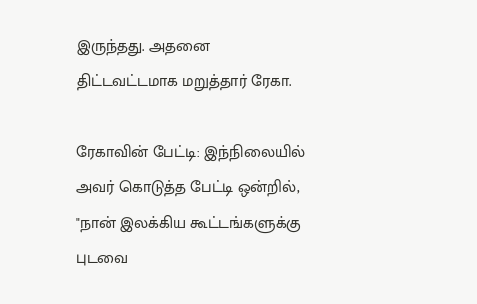இருந்தது. அதனை திட்டவட்டமாக மறுத்தார் ரேகா.

ரேகாவின் பேட்டி: இந்நிலையில் அவர் கொடுத்த பேட்டி ஒன்றில், "நான் இலக்கிய கூட்டங்களுக்கு புடவை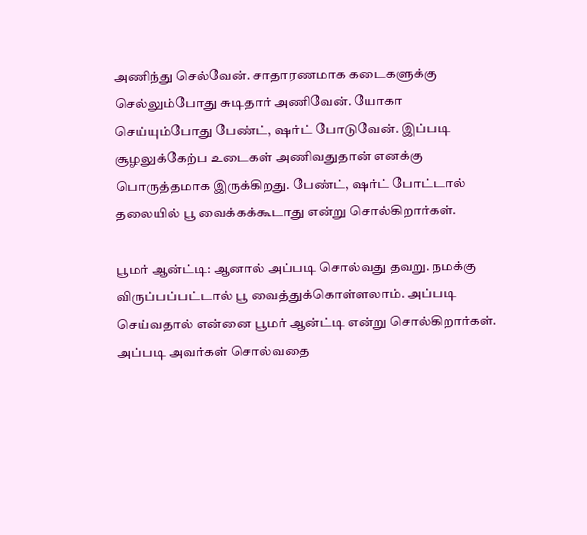அணிந்து செல்வேன். சாதாரணமாக கடைகளுக்கு செல்லும்போது சுடிதார் அணிவேன். யோகா செய்யும்போது பேண்ட், ஷர்ட் போடுவேன். இப்படி சூழலுக்கேற்ப உடைகள் அணிவதுதான் எனக்கு பொருத்தமாக இருக்கிறது. பேண்ட், ஷர்ட் போட்டால் தலையில் பூ வைக்கக்கூடாது என்று சொல்கிறார்கள்.

பூமர் ஆன்ட்டி: ஆனால் அப்படி சொல்வது தவறு. நமக்கு விருப்பப்பட்டால் பூ வைத்துக்கொள்ளலாம். அப்படி செய்வதால் என்னை பூமர் ஆன்ட்டி என்று சொல்கிறார்கள். அப்படி அவர்கள் சொல்வதை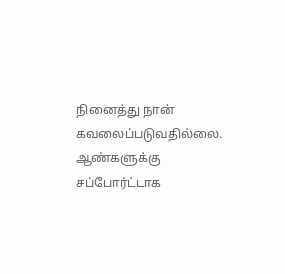நினைத்து நான் கவலைப்படுவதில்லை. ஆண்களுக்கு சப்போர்ட்டாக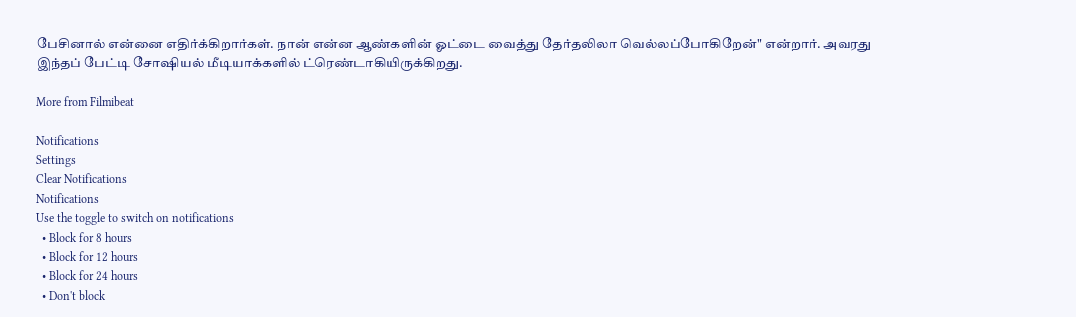பேசினால் என்னை எதிர்க்கிறார்கள். நான் என்ன ஆண்களின் ஓட்டை வைத்து தேர்தலிலா வெல்லப்போகிறேன்" என்றார். அவரது இந்தப் பேட்டி சோஷியல் மீடியாக்களில் ட்ரெண்டாகியிருக்கிறது.

More from Filmibeat

Notifications
Settings
Clear Notifications
Notifications
Use the toggle to switch on notifications
  • Block for 8 hours
  • Block for 12 hours
  • Block for 24 hours
  • Don't block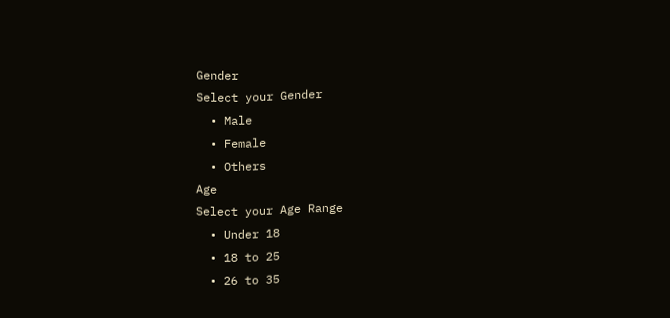Gender
Select your Gender
  • Male
  • Female
  • Others
Age
Select your Age Range
  • Under 18
  • 18 to 25
  • 26 to 35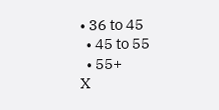• 36 to 45
  • 45 to 55
  • 55+
X